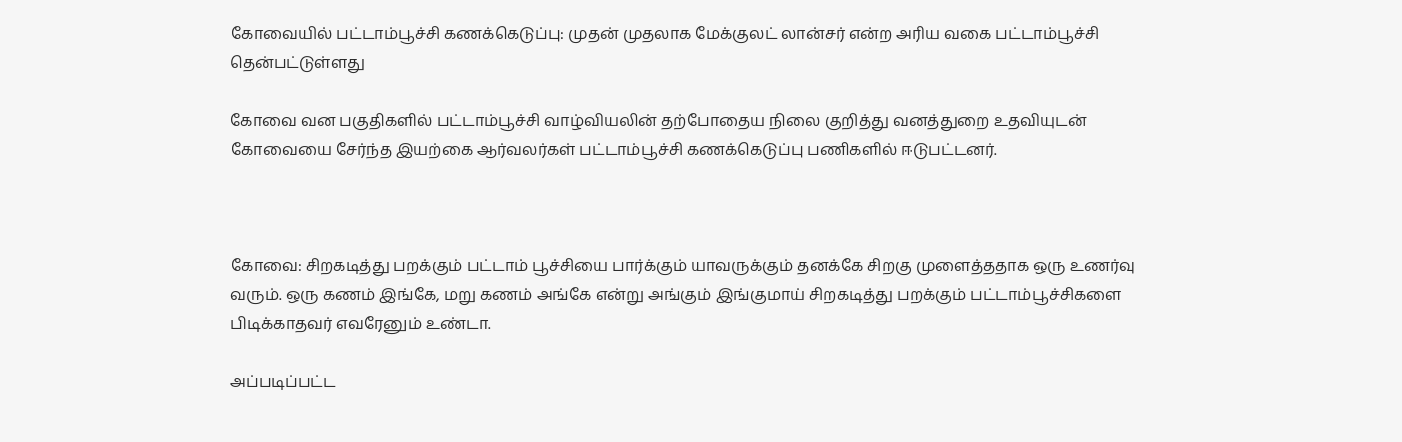கோவையில் பட்டாம்பூச்சி கணக்கெடுப்பு: முதன் முதலாக மேக்குலட் லான்சர் என்ற அரிய வகை பட்டாம்பூச்சி தென்பட்டுள்ளது

கோவை வன பகுதிகளில் பட்டாம்பூச்சி வாழ்வியலின் தற்போதைய நிலை குறித்து வனத்துறை உதவியுடன் கோவையை சேர்ந்த இயற்கை ஆர்வலர்கள் பட்டாம்பூச்சி கணக்கெடுப்பு பணிகளில் ஈடுபட்டனர்.



கோவை: சிறகடித்து பறக்கும் பட்டாம் பூச்சியை பார்க்கும் யாவருக்கும் தனக்கே சிறகு முளைத்ததாக ஒரு உணர்வு வரும். ஒரு கணம் இங்கே, மறு கணம் அங்கே என்று அங்கும் இங்குமாய் சிறகடித்து பறக்கும் பட்டாம்பூச்சிகளை பிடிக்காதவர் எவரேனும் உண்டா.

அப்படிப்பட்ட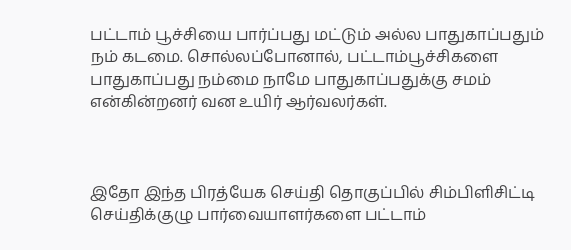பட்டாம் பூச்சியை பார்ப்பது மட்டும் அல்ல பாதுகாப்பதும் நம் கடமை. சொல்லப்போனால், பட்டாம்பூச்சிகளை பாதுகாப்பது நம்மை நாமே பாதுகாப்பதுக்கு சமம் என்கின்றனர் வன உயிர் ஆர்வலர்கள்.



இதோ இந்த பிரத்யேக செய்தி தொகுப்பில் சிம்பிளிசிட்டி செய்திக்குழு பார்வையாளர்களை பட்டாம்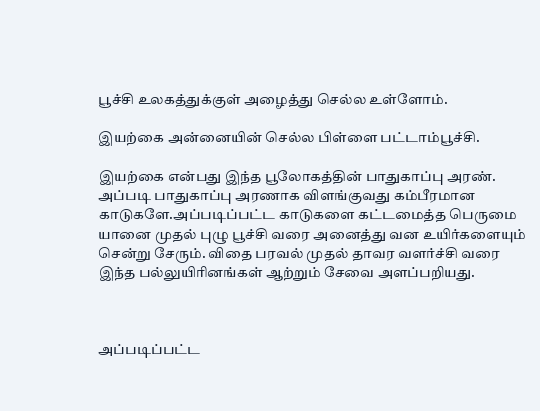பூச்சி உலகத்துக்குள் அழைத்து செல்ல உள்ளோம்.

இயற்கை அன்னையின் செல்ல பிள்ளை பட்டாம்பூச்சி.

இயற்கை என்பது இந்த பூலோகத்தின் பாதுகாப்பு அரண். அப்படி பாதுகாப்பு அரணாக விளங்குவது கம்பீரமான காடுகளே.அப்படிப்பட்ட காடுகளை கட்டமைத்த பெருமை யானை முதல் புழு பூச்சி வரை அனைத்து வன உயிர்களையும் சென்று சேரும். விதை பரவல் முதல் தாவர வளர்ச்சி வரை இந்த பல்லுயிரினங்கள் ஆற்றும் சேவை அளப்பறியது.



அப்படிப்பட்ட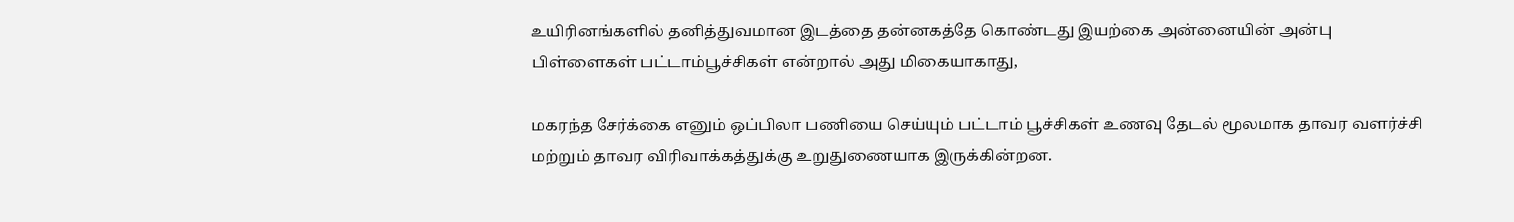உயிரினங்களில் தனித்துவமான இடத்தை தன்னகத்தே கொண்டது இயற்கை அன்னையின் அன்பு பிள்ளைகள் பட்டாம்பூச்சிகள் என்றால் அது மிகையாகாது,

மகரந்த சேர்க்கை எனும் ஒப்பிலா பணியை செய்யும் பட்டாம் பூச்சிகள் உணவு தேடல் மூலமாக தாவர வளர்ச்சி மற்றும் தாவர விரிவாக்கத்துக்கு உறுதுணையாக இருக்கின்றன.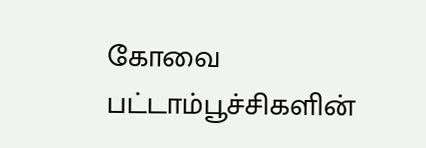கோவை பட்டாம்பூச்சிகளின்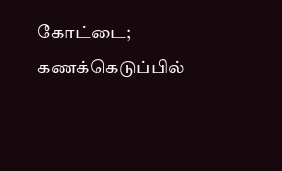கோட்டை; கணக்கெடுப்பில்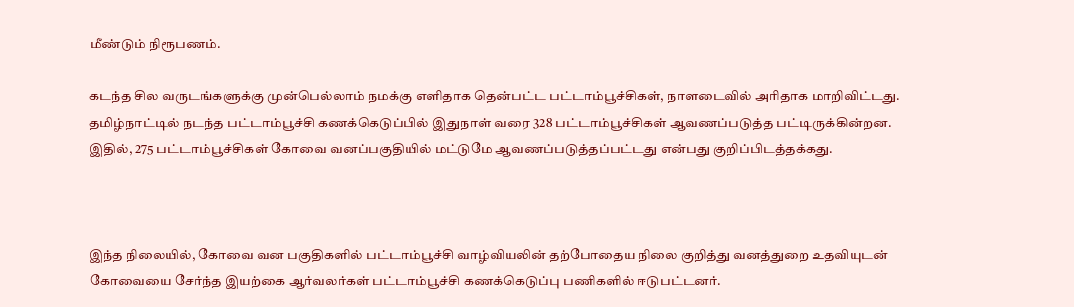மீண்டும் நிரூபணம்.

கடந்த சில வருடங்களுக்கு முன்பெல்லாம் நமக்கு எளிதாக தென்பட்ட பட்டாம்பூச்சிகள், நாளடைவில் அரிதாக மாறிவிட்டது. தமிழ்நாட்டில் நடந்த பட்டாம்பூச்சி கணக்கெடுப்பில் இதுநாள் வரை 328 பட்டாம்பூச்சிகள் ஆவணப்படுத்த பட்டிருக்கின்றன. இதில், 275 பட்டாம்பூச்சிகள் கோவை வனப்பகுதியில் மட்டுமே ஆவணப்படுத்தப்பட்டது என்பது குறிப்பிடத்தக்கது.



இந்த நிலையில், கோவை வன பகுதிகளில் பட்டாம்பூச்சி வாழ்வியலின் தற்போதைய நிலை குறித்து வனத்துறை உதவியுடன் கோவையை சேர்ந்த இயற்கை ஆர்வலர்கள் பட்டாம்பூச்சி கணக்கெடுப்பு பணிகளில் ஈடுபட்டனர்.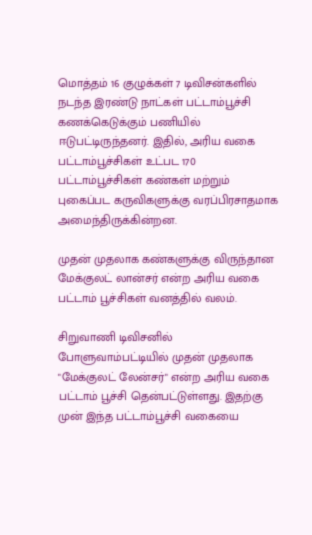மொத்தம் 16 குழுக்கள் 7 டிவிசன்களில் நடந்த இரண்டு நாட்கள் பட்டாம்பூச்சி கணக்கெடுக்கும் பணியில் ஈடுபட்டிருந்தனர். இதில், அரிய வகை பட்டாம்பூச்சிகள் உட்பட 170 பட்டாம்பூச்சிகள் கண்கள் மற்றும் புகைப்பட கருவிகளுக்கு வரப்பிரசாதமாக அமைந்திருக்கின்றன.

முதன் முதலாக கண்களுக்கு விருந்தான மேக்குலட் லான்சர் என்ற அரிய வகை பட்டாம் பூச்சிகள் வனத்தில் வலம்.

சிறுவாணி டிவிசனில் போளுவாம்பட்டியில் முதன் முதலாக "மேக்குலட் லேன்சர்" என்ற அரிய வகை பட்டாம் பூச்சி தென்பட்டுள்ளது. இதற்கு முன் இந்த பட்டாம்பூச்சி வகையை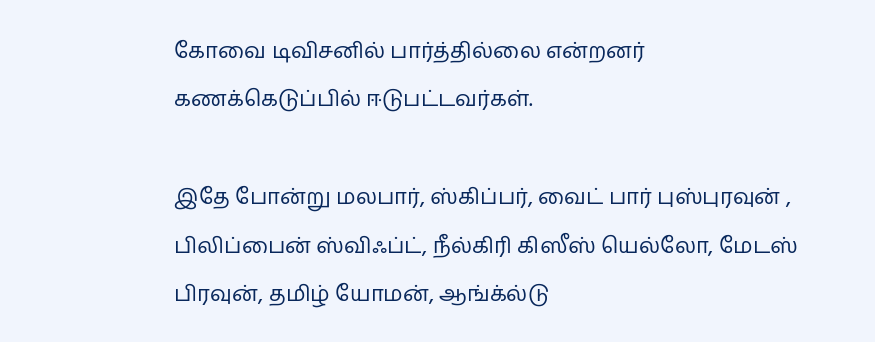கோவை டிவிசனில் பார்த்தில்லை என்றனர் கணக்கெடுப்பில் ஈடுபட்டவர்கள்.

இதே போன்று மலபார், ஸ்கிப்பர், வைட் பார் புஸ்புரவுன் , பிலிப்பைன் ஸ்விஃப்ட், நீல்கிரி கிஸீஸ் யெல்லோ, மேடஸ் பிரவுன், தமிழ் யோமன், ஆங்க்ல்டு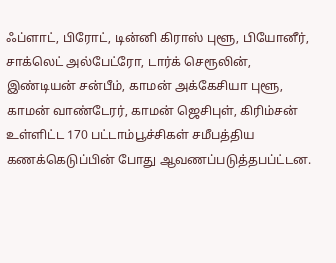ஃப்ளாட், பிரோட், டின்னி கிராஸ் புளூ, பியோனீர், சாக்லெட் அல்பேட்ரோ, டார்க் செரூலின், இண்டியன் சன்பீம், காமன் அக்கேசியா புளூ, காமன் வாண்டேரர், காமன் ஜெசிபுள், கிரிம்சன் உள்ளிட்ட 170 பட்டாம்பூச்சிகள் சமீபத்திய கணக்கெடுப்பின் போது ஆவணப்படுத்தபப்ட்டன.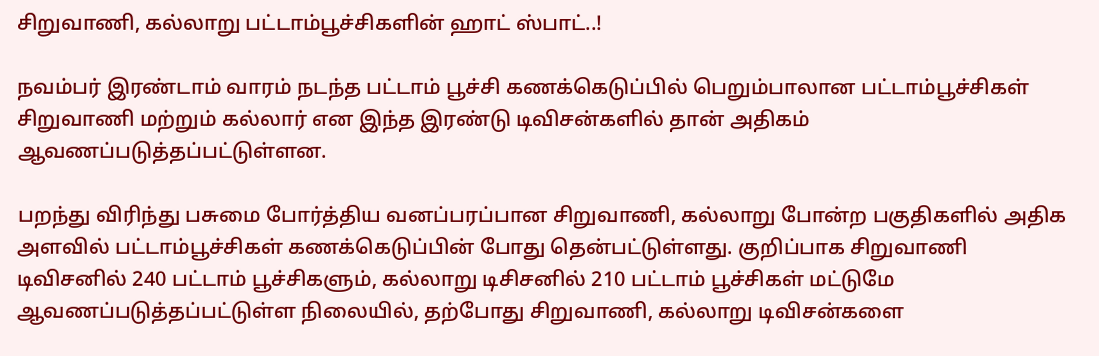சிறுவாணி, கல்லாறு பட்டாம்பூச்சிகளின் ஹாட் ஸ்பாட்..!

நவம்பர் இரண்டாம் வாரம் நடந்த பட்டாம் பூச்சி கணக்கெடுப்பில் பெறும்பாலான பட்டாம்பூச்சிகள் சிறுவாணி மற்றும் கல்லார் என இந்த இரண்டு டிவிசன்களில் தான் அதிகம் ஆவணப்படுத்தப்பட்டுள்ளன.

பறந்து விரிந்து பசுமை போர்த்திய வனப்பரப்பான சிறுவாணி, கல்லாறு போன்ற பகுதிகளில் அதிக அளவில் பட்டாம்பூச்சிகள் கணக்கெடுப்பின் போது தென்பட்டுள்ளது. குறிப்பாக சிறுவாணி டிவிசனில் 240 பட்டாம் பூச்சிகளும், கல்லாறு டிசிசனில் 210 பட்டாம் பூச்சிகள் மட்டுமே ஆவணப்படுத்தப்பட்டுள்ள நிலையில், தற்போது சிறுவாணி, கல்லாறு டிவிசன்களை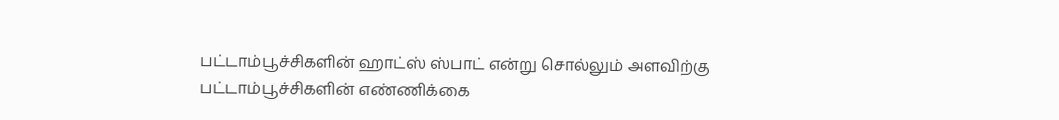பட்டாம்பூச்சிகளின் ஹாட்ஸ் ஸ்பாட் என்று சொல்லும் அளவிற்கு பட்டாம்பூச்சிகளின் எண்ணிக்கை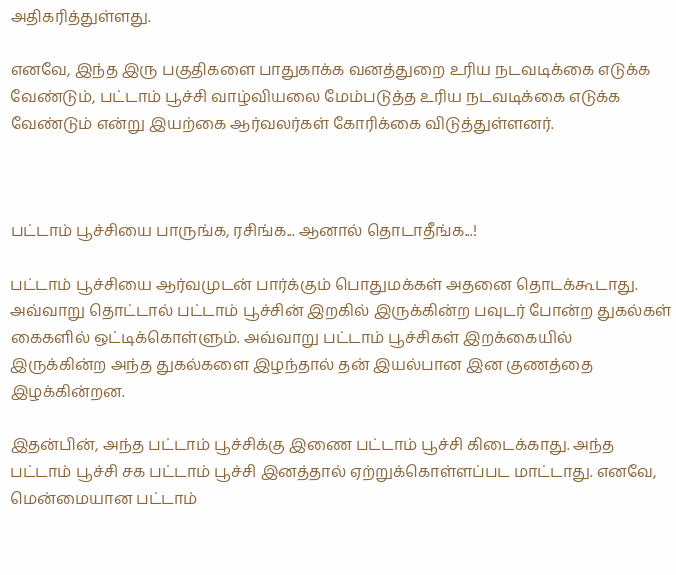அதிகரித்துள்ளது.

எனவே, இந்த இரு பகுதிகளை பாதுகாக்க வனத்துறை உரிய நடவடிக்கை எடுக்க வேண்டும், பட்டாம் பூச்சி வாழ்வியலை மேம்படுத்த உரிய நடவடிக்கை எடுக்க வேண்டும் என்று இயற்கை ஆர்வலர்கள் கோரிக்கை விடுத்துள்ளனர்.



பட்டாம் பூச்சியை பாருங்க, ரசிங்க... ஆனால் தொடாதீங்க...!

பட்டாம் பூச்சியை ஆர்வமுடன் பார்க்கும் பொதுமக்கள் அதனை தொடக்கூடாது. அவ்வாறு தொட்டால் பட்டாம் பூச்சின் இறகில் இருக்கின்ற பவுடர் போன்ற துகல்கள் கைகளில் ஒட்டிக்கொள்ளும். அவ்வாறு பட்டாம் பூச்சிகள் இறக்கையில் இருக்கின்ற அந்த துகல்களை இழந்தால் தன் இயல்பான இன குணத்தை இழக்கின்றன.

இதன்பின், அந்த பட்டாம் பூச்சிக்கு இணை பட்டாம் பூச்சி கிடைக்காது. அந்த பட்டாம் பூச்சி சக பட்டாம் பூச்சி இனத்தால் ஏற்றுக்கொள்ளப்பட மாட்டாது. எனவே, மென்மையான பட்டாம்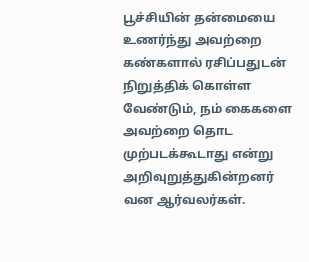பூச்சியின் தன்மையை உணர்ந்து அவற்றை கண்களால் ரசிப்பதுடன் நிறுத்திக் கொள்ள வேண்டும், நம் கைகளை அவற்றை தொட முற்படக்கூடாது என்று அறிவுறுத்துகின்றனர் வன ஆர்வலர்கள்.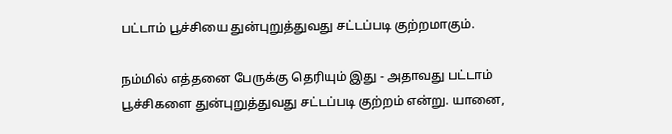பட்டாம் பூச்சியை துன்புறுத்துவது சட்டப்படி குற்றமாகும்.

நம்மில் எத்தனை பேருக்கு தெரியும் இது - அதாவது பட்டாம் பூச்சிகளை துன்புறுத்துவது சட்டப்படி குற்றம் என்று. யானை,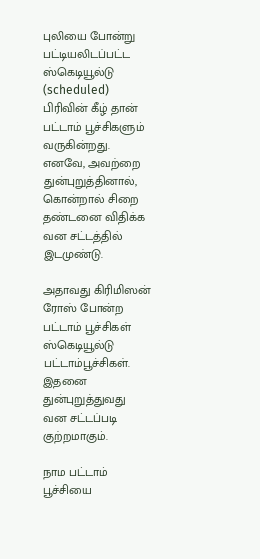புலியை போன்று பட்டியலிடப்பட்ட ஸ்கெடியூல்டு (scheduled) பிரிவின் கீழ் தான் பட்டாம் பூச்சிகளும் வருகின்றது. எனவே, அவற்றை துன்புறுத்தினால், கொன்றால் சிறை தண்டனை விதிக்க வன சட்டத்தில் இடமுண்டு.

அதாவது கிரிமிஸன் ரோஸ் போன்ற பட்டாம் பூச்சிகள் ஸ்கெடியூல்டு பட்டாம்பூச்சிகள். இதனை துன்புறுத்துவது வன சட்டப்படி குற்றமாகும்.

நாம பட்டாம் பூச்சியை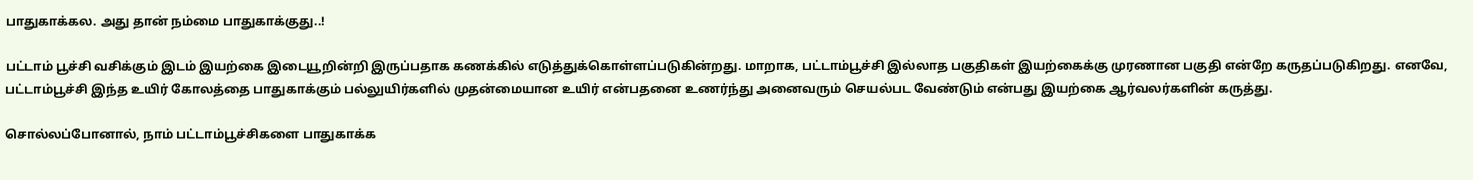பாதுகாக்கல. அது தான் நம்மை பாதுகாக்குது..!

பட்டாம் பூச்சி வசிக்கும் இடம் இயற்கை இடையூறின்றி இருப்பதாக கணக்கில் எடுத்துக்கொள்ளப்படுகின்றது. மாறாக, பட்டாம்பூச்சி இல்லாத பகுதிகள் இயற்கைக்கு முரணான பகுதி என்றே கருதப்படுகிறது. எனவே, பட்டாம்பூச்சி இந்த உயிர் கோலத்தை பாதுகாக்கும் பல்லுயிர்களில் முதன்மையான உயிர் என்பதனை உணர்ந்து அனைவரும் செயல்பட வேண்டும் என்பது இயற்கை ஆர்வலர்களின் கருத்து.

சொல்லப்போனால், நாம் பட்டாம்பூச்சிகளை பாதுகாக்க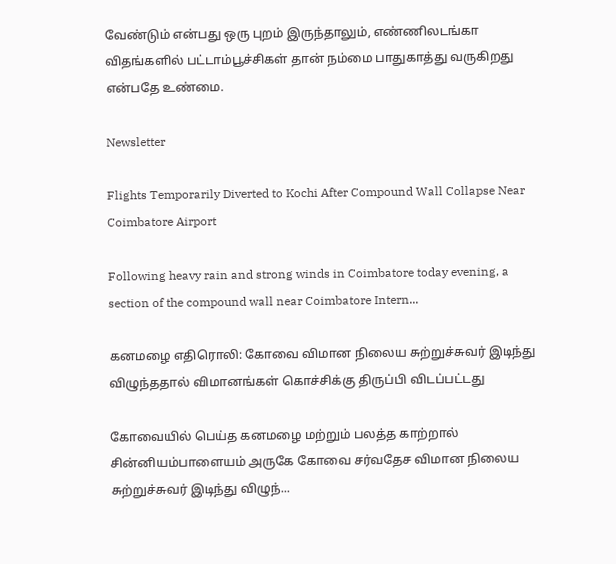வேண்டும் என்பது ஒரு புறம் இருந்தாலும், எண்ணிலடங்கா விதங்களில் பட்டாம்பூச்சிகள் தான் நம்மை பாதுகாத்து வருகிறது என்பதே உண்மை.

Newsletter

Flights Temporarily Diverted to Kochi After Compound Wall Collapse Near Coimbatore Airport

Following heavy rain and strong winds in Coimbatore today evening, a section of the compound wall near Coimbatore Intern...

கனமழை எதிரொலி: கோவை விமான நிலைய சுற்றுச்சுவர் இடிந்து விழுந்ததால் விமானங்கள் கொச்சிக்கு திருப்பி விடப்பட்டது

கோவையில் பெய்த கனமழை மற்றும் பலத்த காற்றால் சின்னியம்பாளையம் அருகே கோவை சர்வதேச விமான நிலைய சுற்றுச்சுவர் இடிந்து விழுந்...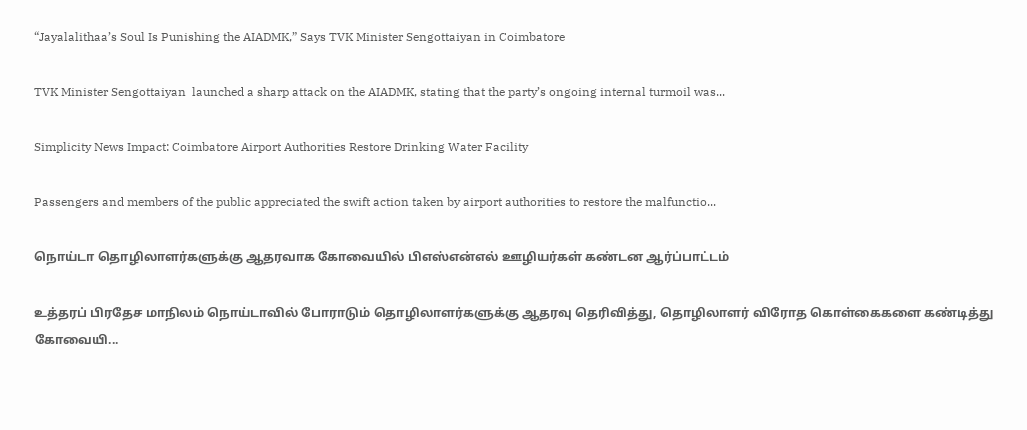“Jayalalithaa’s Soul Is Punishing the AIADMK,” Says TVK Minister Sengottaiyan in Coimbatore

TVK Minister Sengottaiyan  launched a sharp attack on the AIADMK, stating that the party’s ongoing internal turmoil was...

Simplicity News Impact: Coimbatore Airport Authorities Restore Drinking Water Facility

Passengers and members of the public appreciated the swift action taken by airport authorities to restore the malfunctio...

நொய்டா தொழிலாளர்களுக்கு ஆதரவாக கோவையில் பிஎஸ்என்எல் ஊழியர்கள் கண்டன ஆர்ப்பாட்டம்

உத்தரப் பிரதேச மாநிலம் நொய்டாவில் போராடும் தொழிலாளர்களுக்கு ஆதரவு தெரிவித்து, தொழிலாளர் விரோத கொள்கைகளை கண்டித்து கோவையி...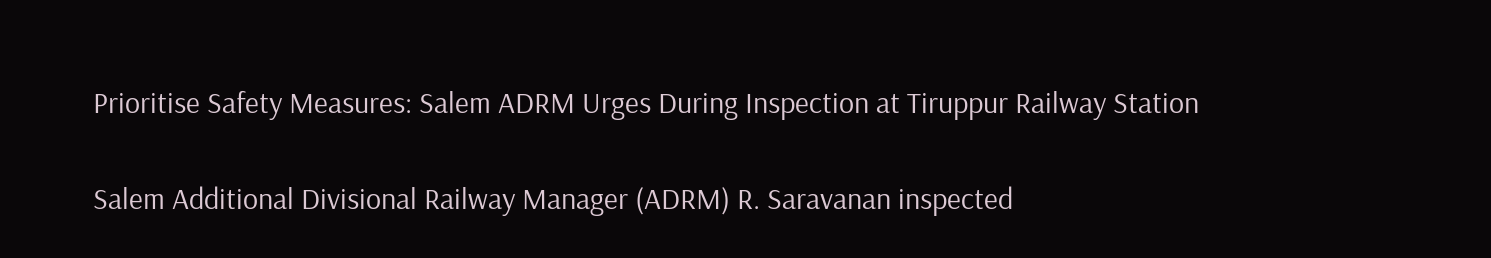Prioritise Safety Measures: Salem ADRM Urges During Inspection at Tiruppur Railway Station

Salem Additional Divisional Railway Manager (ADRM) R. Saravanan inspected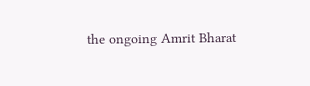the ongoing Amrit Bharat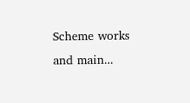Scheme works and main...